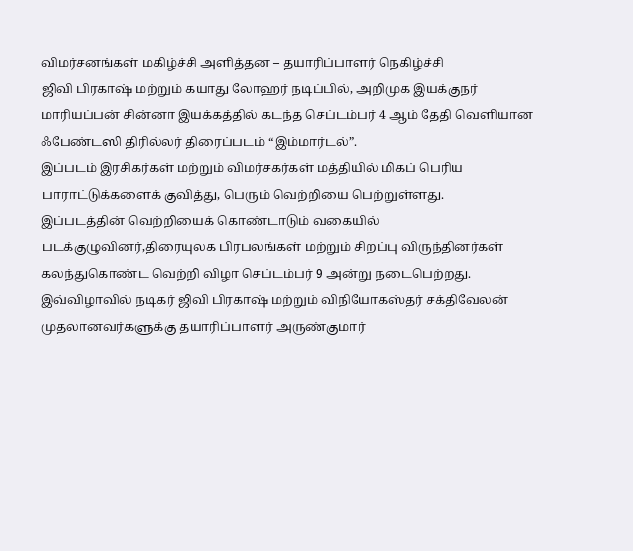விமர்சனங்கள் மகிழ்ச்சி அளித்தன – தயாரிப்பாளர் நெகிழ்ச்சி
ஜிவி பிரகாஷ் மற்றும் கயாது லோஹர் நடிப்பில், அறிமுக இயக்குநர் மாரியப்பன் சின்னா இயக்கத்தில் கடந்த செப்டம்பர் 4 ஆம் தேதி வெளியான ஃபேண்டஸி திரில்லர் திரைப்படம் “இம்மார்டல்”.
இப்படம் இரசிகர்கள் மற்றும் விமர்சகர்கள் மத்தியில் மிகப் பெரிய பாராட்டுக்களைக் குவித்து, பெரும் வெற்றியை பெற்றுள்ளது.
இப்படத்தின் வெற்றியைக் கொண்டாடும் வகையில் படக்குழுவினர்,திரையுலக பிரபலங்கள் மற்றும் சிறப்பு விருந்தினர்கள் கலந்துகொண்ட வெற்றி விழா செப்டம்பர் 9 அன்று நடைபெற்றது.
இவ்விழாவில் நடிகர் ஜிவி பிரகாஷ் மற்றும் விநியோகஸ்தர் சக்திவேலன் முதலானவர்களுக்கு தயாரிப்பாளர் அருண்குமார்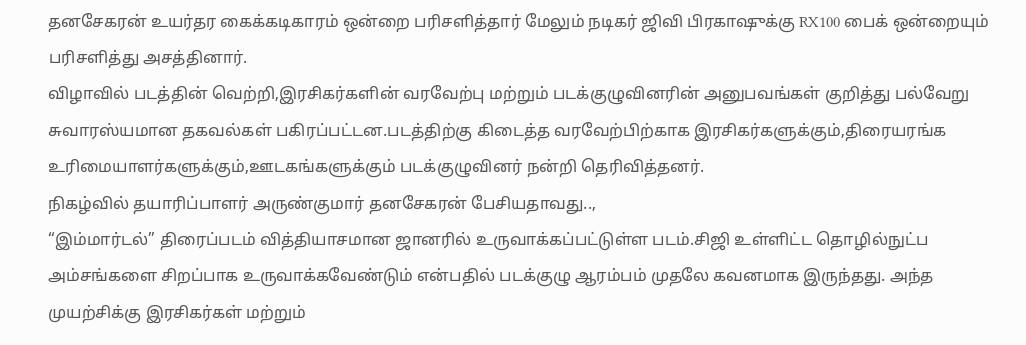தனசேகரன் உயர்தர கைக்கடிகாரம் ஒன்றை பரிசளித்தார் மேலும் நடிகர் ஜிவி பிரகாஷுக்கு RX100 பைக் ஒன்றையும் பரிசளித்து அசத்தினார்.
விழாவில் படத்தின் வெற்றி,இரசிகர்களின் வரவேற்பு மற்றும் படக்குழுவினரின் அனுபவங்கள் குறித்து பல்வேறு சுவாரஸ்யமான தகவல்கள் பகிரப்பட்டன.படத்திற்கு கிடைத்த வரவேற்பிற்காக இரசிகர்களுக்கும்,திரையரங்க உரிமையாளர்களுக்கும்,ஊடகங்களுக்கும் படக்குழுவினர் நன்றி தெரிவித்தனர்.
நிகழ்வில் தயாரிப்பாளர் அருண்குமார் தனசேகரன் பேசியதாவது..,
“இம்மார்டல்” திரைப்படம் வித்தியாசமான ஜானரில் உருவாக்கப்பட்டுள்ள படம்.சிஜி உள்ளிட்ட தொழில்நுட்ப அம்சங்களை சிறப்பாக உருவாக்கவேண்டும் என்பதில் படக்குழு ஆரம்பம் முதலே கவனமாக இருந்தது. அந்த முயற்சிக்கு இரசிகர்கள் மற்றும்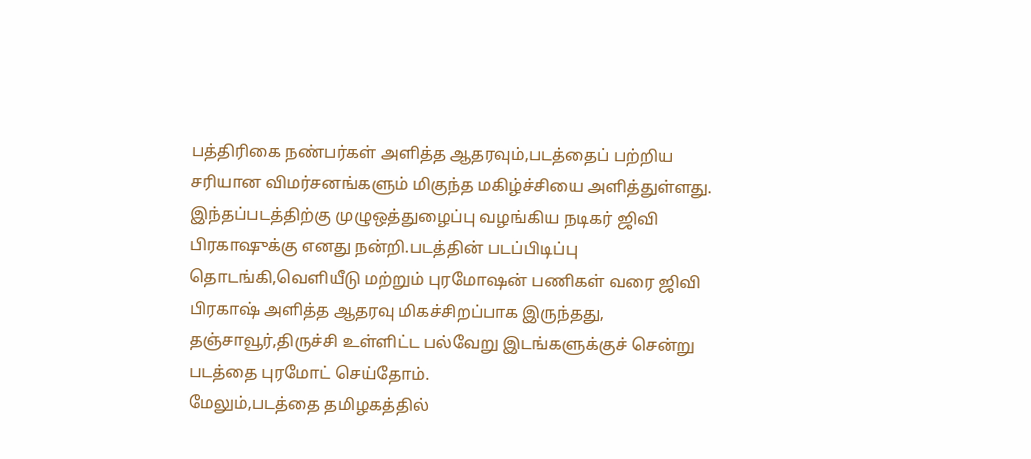பத்திரிகை நண்பர்கள் அளித்த ஆதரவும்,படத்தைப் பற்றிய சரியான விமர்சனங்களும் மிகுந்த மகிழ்ச்சியை அளித்துள்ளது.
இந்தப்படத்திற்கு முழுஒத்துழைப்பு வழங்கிய நடிகர் ஜிவி பிரகாஷுக்கு எனது நன்றி.படத்தின் படப்பிடிப்பு தொடங்கி,வெளியீடு மற்றும் புரமோஷன் பணிகள் வரை ஜிவி பிரகாஷ் அளித்த ஆதரவு மிகச்சிறப்பாக இருந்தது, தஞ்சாவூர்,திருச்சி உள்ளிட்ட பல்வேறு இடங்களுக்குச் சென்று படத்தை புரமோட் செய்தோம்.
மேலும்,படத்தை தமிழகத்தில்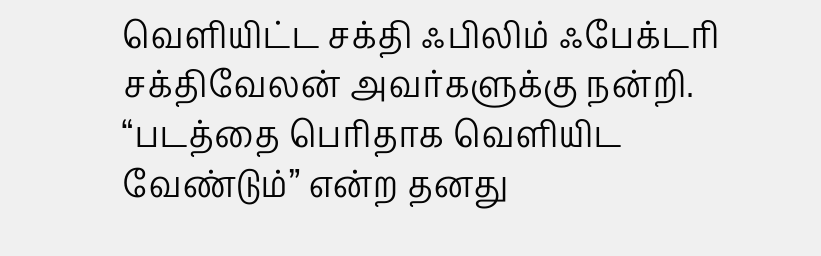வெளியிட்ட சக்தி ஃபிலிம் ஃபேக்டரி சக்திவேலன் அவர்களுக்கு நன்றி. “படத்தை பெரிதாக வெளியிட வேண்டும்” என்ற தனது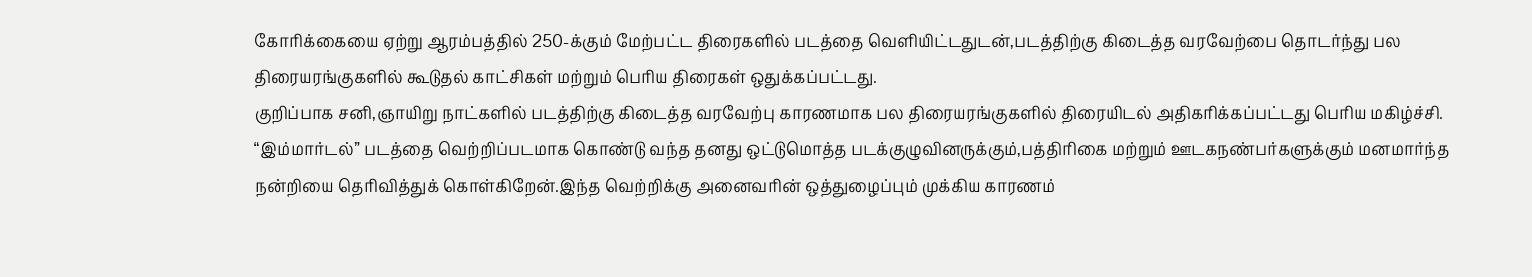கோரிக்கையை ஏற்று ஆரம்பத்தில் 250-க்கும் மேற்பட்ட திரைகளில் படத்தை வெளியிட்டதுடன்,படத்திற்கு கிடைத்த வரவேற்பை தொடர்ந்து பல திரையரங்குகளில் கூடுதல் காட்சிகள் மற்றும் பெரிய திரைகள் ஒதுக்கப்பட்டது.
குறிப்பாக சனி,ஞாயிறு நாட்களில் படத்திற்கு கிடைத்த வரவேற்பு காரணமாக பல திரையரங்குகளில் திரையிடல் அதிகரிக்கப்பட்டது பெரிய மகிழ்ச்சி.
“இம்மார்டல்” படத்தை வெற்றிப்படமாக கொண்டு வந்த தனது ஒட்டுமொத்த படக்குழுவினருக்கும்,பத்திரிகை மற்றும் ஊடகநண்பர்களுக்கும் மனமார்ந்த நன்றியை தெரிவித்துக் கொள்கிறேன்.இந்த வெற்றிக்கு அனைவரின் ஒத்துழைப்பும் முக்கிய காரணம்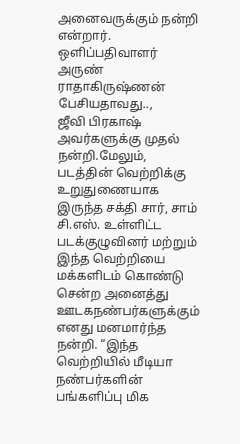அனைவருக்கும் நன்றி என்றார்.
ஒளிப்பதிவாளர் அருண் ராதாகிருஷ்ணன் பேசியதாவது..,
ஜீவி பிரகாஷ் அவர்களுக்கு முதல் நன்றி.மேலும், படத்தின் வெற்றிக்கு உறுதுணையாக இருந்த சக்தி சார், சாம் சி.எஸ். உள்ளிட்ட படக்குழுவினர் மற்றும் இந்த வெற்றியை மக்களிடம் கொண்டு சென்ற அனைத்து ஊடகநண்பர்களுக்கும் எனது மனமார்ந்த நன்றி. “இந்த வெற்றியில் மீடியா நண்பர்களின் பங்களிப்பு மிக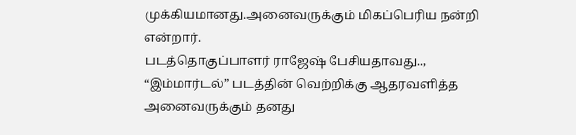முக்கியமானது.அனைவருக்கும் மிகப்பெரிய நன்றி என்றார்.
படத்தொகுப்பாளர் ராஜேஷ் பேசியதாவது..,
“இம்மார்டல்” படத்தின் வெற்றிக்கு ஆதரவளித்த அனைவருக்கும் தனது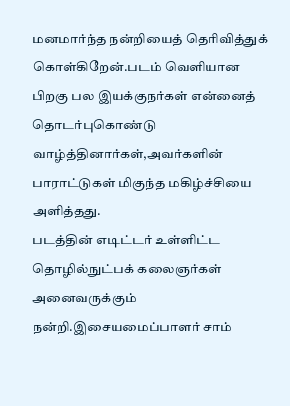மனமார்ந்த நன்றியைத் தெரிவித்துக் கொள்கிறேன்.படம் வெளியான பிறகு பல இயக்குநர்கள் என்னைத் தொடர்புகொண்டு வாழ்த்தினார்கள்,அவர்களின் பாராட்டுகள் மிகுந்த மகிழ்ச்சியை அளித்தது.
படத்தின் எடிட்டர் உள்ளிட்ட தொழில்நுட்பக் கலைஞர்கள் அனைவருக்கும் நன்றி.இசையமைப்பாளர் சாம்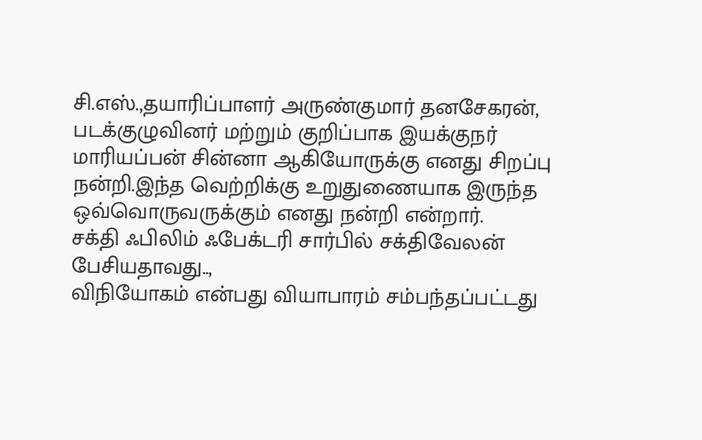சி.எஸ்.,தயாரிப்பாளர் அருண்குமார் தனசேகரன், படக்குழுவினர் மற்றும் குறிப்பாக இயக்குநர் மாரியப்பன் சின்னா ஆகியோருக்கு எனது சிறப்பு நன்றி.இந்த வெற்றிக்கு உறுதுணையாக இருந்த ஒவ்வொருவருக்கும் எனது நன்றி என்றார்.
சக்தி ஃபிலிம் ஃபேக்டரி சார்பில் சக்திவேலன் பேசியதாவது..,
விநியோகம் என்பது வியாபாரம் சம்பந்தப்பட்டது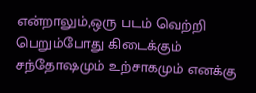என்றாலும்,ஒரு படம் வெற்றி பெறும்போது கிடைக்கும் சந்தோஷமும் உற்சாகமும் எனக்கு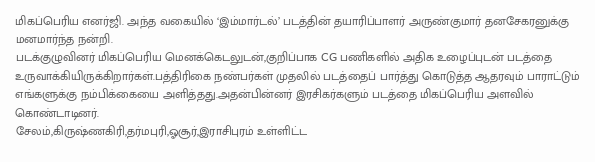மிகப்பெரிய எனர்ஜி. அந்த வகையில் ‘இம்மார்டல்’ படத்தின் தயாரிப்பாளர் அருண்குமார் தனசேகரனுக்கு மனமார்ந்த நன்றி.
படக்குழுவினர் மிகப்பெரிய மெனக்கெடலுடன்,குறிப்பாக CG பணிகளில் அதிக உழைப்புடன் படத்தை உருவாக்கியிருக்கிறார்கள்.பத்திரிகை நண்பர்கள் முதலில் படத்தைப் பார்த்து கொடுத்த ஆதரவும் பாராட்டும் எங்களுக்கு நம்பிக்கையை அளித்தது.அதன்பின்னர் இரசிகர்களும் படத்தை மிகப்பெரிய அளவில் கொண்டாடினர்.
சேலம்,கிருஷ்ணகிரி,தர்மபுரி,ஓசூர்,இராசிபுரம் உள்ளிட்ட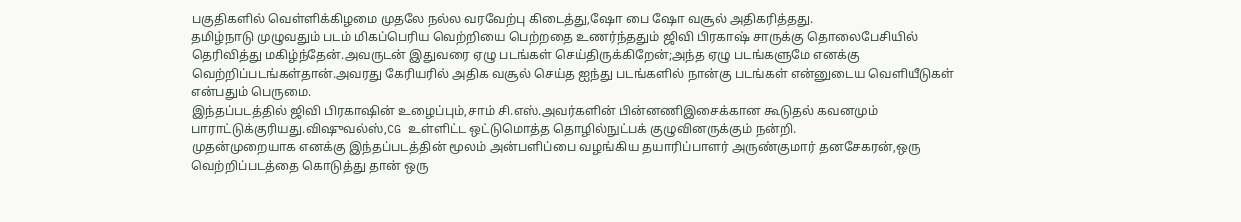பகுதிகளில் வெள்ளிக்கிழமை முதலே நல்ல வரவேற்பு கிடைத்து,ஷோ பை ஷோ வசூல் அதிகரித்தது.
தமிழ்நாடு முழுவதும் படம் மிகப்பெரிய வெற்றியை பெற்றதை உணர்ந்ததும் ஜிவி பிரகாஷ் சாருக்கு தொலைபேசியில் தெரிவித்து மகிழ்ந்தேன்.அவருடன் இதுவரை ஏழு படங்கள் செய்திருக்கிறேன்;அந்த ஏழு படங்களுமே எனக்கு வெற்றிப்படங்கள்தான்.அவரது கேரியரில் அதிக வசூல் செய்த ஐந்து படங்களில் நான்கு படங்கள் என்னுடைய வெளியீடுகள் என்பதும் பெருமை.
இந்தப்படத்தில் ஜிவி பிரகாஷின் உழைப்பும்,சாம் சி.எஸ்.அவர்களின் பின்னணிஇசைக்கான கூடுதல் கவனமும் பாராட்டுக்குரியது.விஷுவல்ஸ்,CG உள்ளிட்ட ஒட்டுமொத்த தொழில்நுட்பக் குழுவினருக்கும் நன்றி.
முதன்முறையாக எனக்கு இந்தப்படத்தின் மூலம் அன்பளிப்பை வழங்கிய தயாரிப்பாளர் அருண்குமார் தனசேகரன்,ஒரு வெற்றிப்படத்தை கொடுத்து தான் ஒரு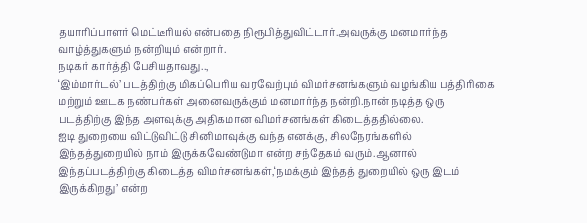தயாரிப்பாளர் மெட்டீரியல் என்பதை நிரூபித்துவிட்டார்.அவருக்கு மனமார்ந்த வாழ்த்துகளும் நன்றியும் என்றார்.
நடிகர் கார்த்தி பேசியதாவது..,
‘இம்மார்டல்’ படத்திற்கு மிகப்பெரிய வரவேற்பும் விமர்சனங்களும் வழங்கிய பத்திரிகை மற்றும் ஊடக நண்பர்கள் அனைவருக்கும் மனமார்ந்த நன்றி.நான் நடித்த ஒரு படத்திற்கு இந்த அளவுக்கு அதிகமான விமர்சனங்கள் கிடைத்ததில்லை.
ஐடி துறையை விட்டுவிட்டு சினிமாவுக்கு வந்த எனக்கு, சிலநேரங்களில் இந்தத்துறையில் நாம் இருக்கவேண்டுமா என்ற சந்தேகம் வரும்.ஆனால் இந்தப்படத்திற்கு கிடைத்த விமர்சனங்கள்,‘நமக்கும் இந்தத் துறையில் ஒரு இடம் இருக்கிறது’ என்ற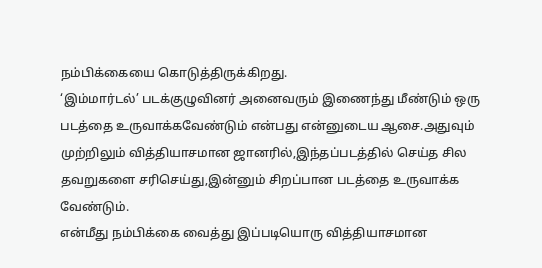நம்பிக்கையை கொடுத்திருக்கிறது.
‘இம்மார்டல்’ படக்குழுவினர் அனைவரும் இணைந்து மீண்டும் ஒரு படத்தை உருவாக்கவேண்டும் என்பது என்னுடைய ஆசை.அதுவும் முற்றிலும் வித்தியாசமான ஜானரில்,இந்தப்படத்தில் செய்த சில தவறுகளை சரிசெய்து,இன்னும் சிறப்பான படத்தை உருவாக்க வேண்டும்.
என்மீது நம்பிக்கை வைத்து இப்படியொரு வித்தியாசமான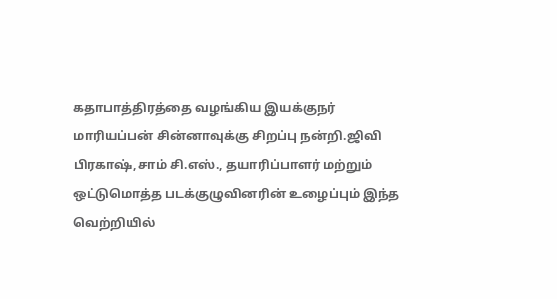கதாபாத்திரத்தை வழங்கிய இயக்குநர் மாரியப்பன் சின்னாவுக்கு சிறப்பு நன்றி.ஜிவி பிரகாஷ்,சாம் சி.எஸ்., தயாரிப்பாளர் மற்றும் ஒட்டுமொத்த படக்குழுவினரின் உழைப்பும் இந்த வெற்றியில்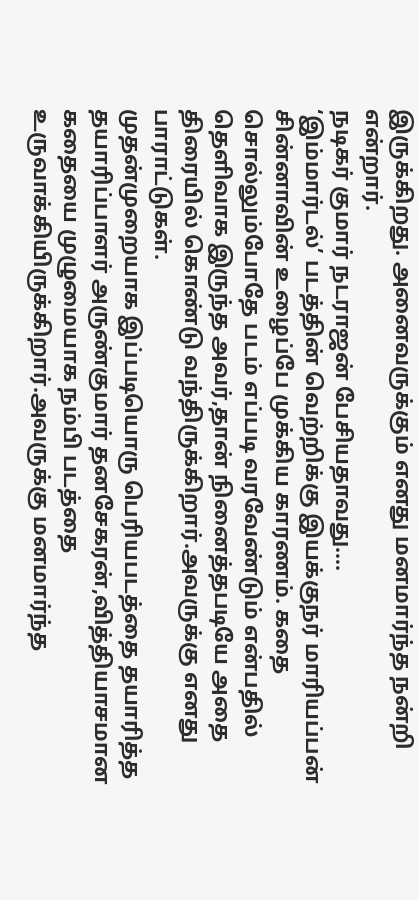இருக்கிறது. அனைவருக்கும் எனது மனமார்ந்த நன்றி என்றார்.
நடிகர் குமார் நடராஜன் பேசியதாவது….
‘இம்மார்டல்’ படத்தின் வெற்றிக்கு இயக்குநர் மாரியப்பன் சின்னாவின் உழைப்பே முக்கிய காரணம். கதை சொல்லும்போதே படம் எப்படி வரவேண்டும் என்பதில் தெளிவாக இருந்த அவர்,தான் நினைத்தபடியே அதை திரையில் கொண்டு வந்திருக்கிறார்.அவருக்கு எனது பாராட்டுகள்.
முதன்முறையாக இப்படியொரு பெரியபடத்தை தயாரித்த தயாரிப்பாளர் அருண்குமார் தனசேகரன்,வித்தியாசமான கதையை முழுமையாக நம்பி படத்தை உருவாக்கியிருக்கிறார்.அவருக்கு மனமார்ந்த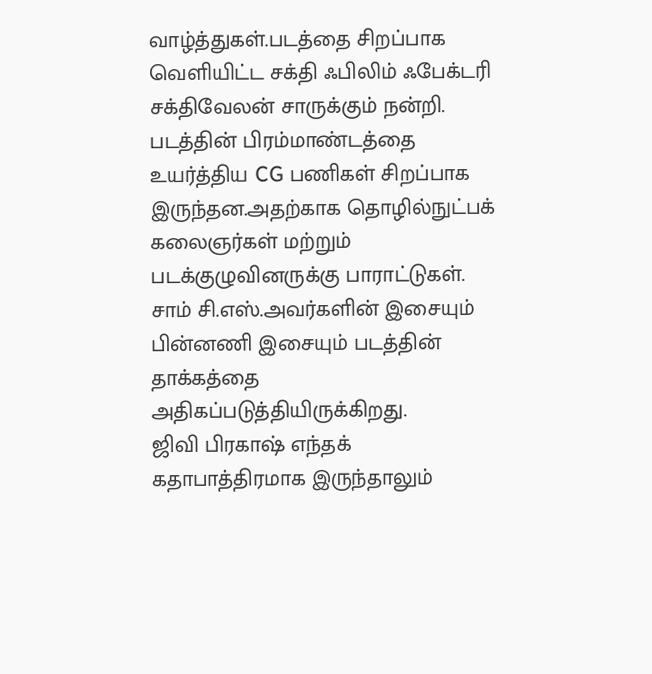வாழ்த்துகள்.படத்தை சிறப்பாக வெளியிட்ட சக்தி ஃபிலிம் ஃபேக்டரி சக்திவேலன் சாருக்கும் நன்றி.
படத்தின் பிரம்மாண்டத்தை உயர்த்திய CG பணிகள் சிறப்பாக இருந்தன.அதற்காக தொழில்நுட்பக் கலைஞர்கள் மற்றும் படக்குழுவினருக்கு பாராட்டுகள். சாம் சி.எஸ்.அவர்களின் இசையும் பின்னணி இசையும் படத்தின் தாக்கத்தை அதிகப்படுத்தியிருக்கிறது.
ஜிவி பிரகாஷ் எந்தக் கதாபாத்திரமாக இருந்தாலும்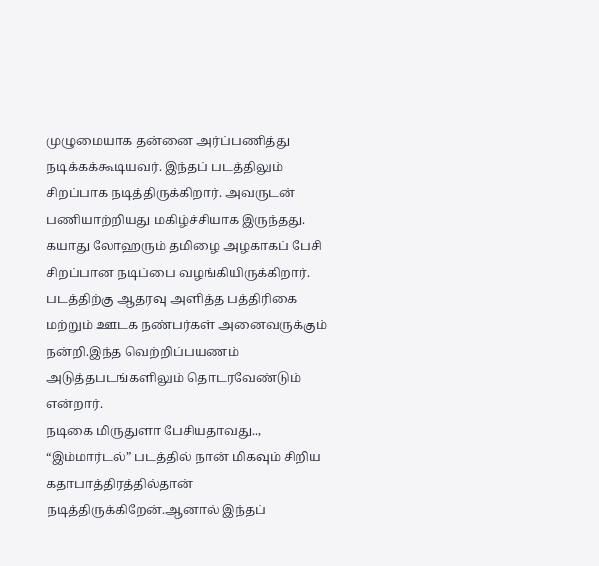முழுமையாக தன்னை அர்ப்பணித்து நடிக்கக்கூடியவர். இந்தப் படத்திலும் சிறப்பாக நடித்திருக்கிறார். அவருடன் பணியாற்றியது மகிழ்ச்சியாக இருந்தது. கயாது லோஹரும் தமிழை அழகாகப் பேசி சிறப்பான நடிப்பை வழங்கியிருக்கிறார்.
படத்திற்கு ஆதரவு அளித்த பத்திரிகை மற்றும் ஊடக நண்பர்கள் அனைவருக்கும் நன்றி.இந்த வெற்றிப்பயணம் அடுத்தபடங்களிலும் தொடரவேண்டும் என்றார்.
நடிகை மிருதுளா பேசியதாவது..,
“இம்மார்டல்” படத்தில் நான் மிகவும் சிறிய கதாபாத்திரத்தில்தான் நடித்திருக்கிறேன்.ஆனால் இந்தப்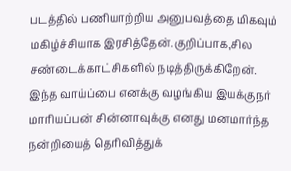படத்தில் பணியாற்றிய அனுபவத்தை மிகவும் மகிழ்ச்சியாக இரசித்தேன்.குறிப்பாக,சில சண்டைக்காட்சிகளில் நடித்திருக்கிறேன்.
இந்த வாய்ப்பை எனக்கு வழங்கிய இயக்குநர் மாரியப்பன் சின்னாவுக்கு எனது மனமார்ந்த நன்றியைத் தெரிவித்துக்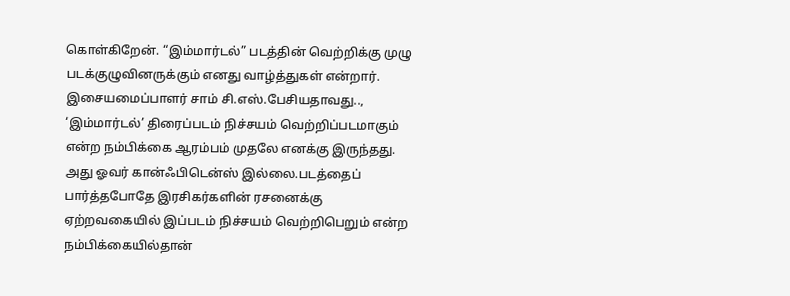கொள்கிறேன். “இம்மார்டல்” படத்தின் வெற்றிக்கு முழு படக்குழுவினருக்கும் எனது வாழ்த்துகள் என்றார்.
இசையமைப்பாளர் சாம் சி.எஸ்.பேசியதாவது..,
‘இம்மார்டல்’ திரைப்படம் நிச்சயம் வெற்றிப்படமாகும் என்ற நம்பிக்கை ஆரம்பம் முதலே எனக்கு இருந்தது. அது ஓவர் கான்ஃபிடென்ஸ் இல்லை.படத்தைப் பார்த்தபோதே இரசிகர்களின் ரசனைக்கு ஏற்றவகையில் இப்படம் நிச்சயம் வெற்றிபெறும் என்ற நம்பிக்கையில்தான்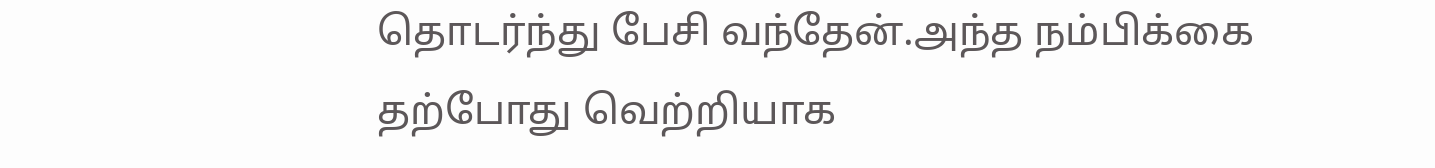தொடர்ந்து பேசி வந்தேன்.அந்த நம்பிக்கை தற்போது வெற்றியாக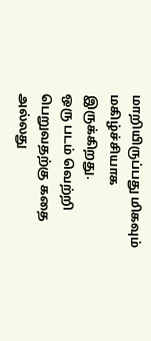மாறியிருப்பது மிகவும் மகிழ்ச்சியாக இருக்கிறது.
ஒரு படம் வெற்றி பெறுவதற்கு கதை அல்லது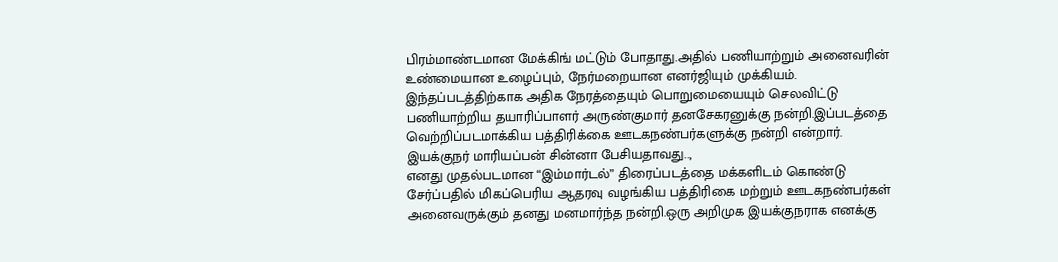பிரம்மாண்டமான மேக்கிங் மட்டும் போதாது.அதில் பணியாற்றும் அனைவரின் உண்மையான உழைப்பும், நேர்மறையான எனர்ஜியும் முக்கியம்.
இந்தப்படத்திற்காக அதிக நேரத்தையும் பொறுமையையும் செலவிட்டு பணியாற்றிய தயாரிப்பாளர் அருண்குமார் தனசேகரனுக்கு நன்றி.இப்படத்தை வெற்றிப்படமாக்கிய பத்திரிக்கை ஊடகநண்பர்களுக்கு நன்றி என்றார்.
இயக்குநர் மாரியப்பன் சின்னா பேசியதாவது..,
எனது முதல்படமான “இம்மார்டல்” திரைப்படத்தை மக்களிடம் கொண்டு சேர்ப்பதில் மிகப்பெரிய ஆதரவு வழங்கிய பத்திரிகை மற்றும் ஊடகநண்பர்கள் அனைவருக்கும் தனது மனமார்ந்த நன்றி.ஒரு அறிமுக இயக்குநராக எனக்கு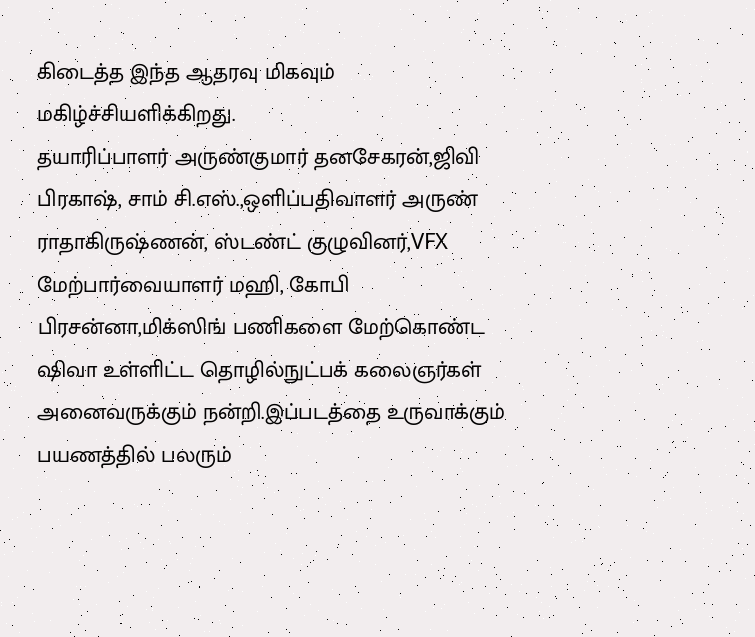கிடைத்த இந்த ஆதரவு மிகவும் மகிழ்ச்சியளிக்கிறது.
தயாரிப்பாளர் அருண்குமார் தனசேகரன்,ஜிவி பிரகாஷ், சாம் சி.எஸ்.,ஒளிப்பதிவாளர் அருண் ராதாகிருஷ்ணன், ஸ்டண்ட் குழுவினர்,VFX மேற்பார்வையாளர் மஹி, கோபி பிரசன்னா,மிக்ஸிங் பணிகளை மேற்கொண்ட ஷிவா உள்ளிட்ட தொழில்நுட்பக் கலைஞர்கள் அனைவருக்கும் நன்றி.இப்படத்தை உருவாக்கும் பயணத்தில் பலரும்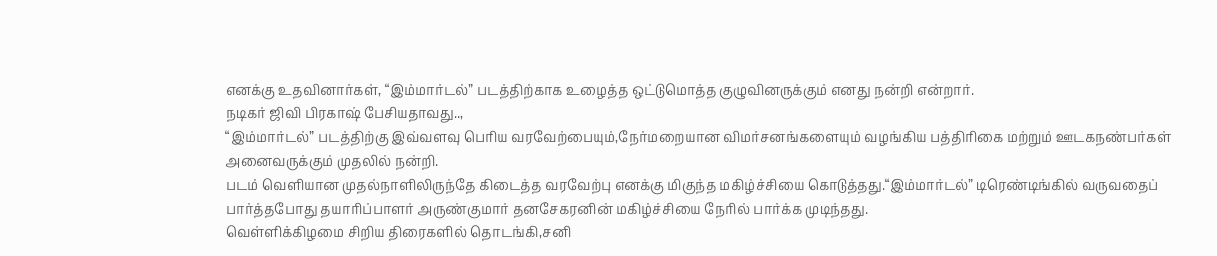எனக்கு உதவினார்கள், “இம்மார்டல்” படத்திற்காக உழைத்த ஒட்டுமொத்த குழுவினருக்கும் எனது நன்றி என்றார்.
நடிகர் ஜிவி பிரகாஷ் பேசியதாவது..,
“இம்மார்டல்” படத்திற்கு இவ்வளவு பெரிய வரவேற்பையும்,நேர்மறையான விமர்சனங்களையும் வழங்கிய பத்திரிகை மற்றும் ஊடகநண்பர்கள் அனைவருக்கும் முதலில் நன்றி.
படம் வெளியான முதல்நாளிலிருந்தே கிடைத்த வரவேற்பு எனக்கு மிகுந்த மகிழ்ச்சியை கொடுத்தது.“இம்மார்டல்” டிரெண்டிங்கில் வருவதைப் பார்த்தபோது தயாரிப்பாளர் அருண்குமார் தனசேகரனின் மகிழ்ச்சியை நேரில் பார்க்க முடிந்தது.
வெள்ளிக்கிழமை சிறிய திரைகளில் தொடங்கி,சனி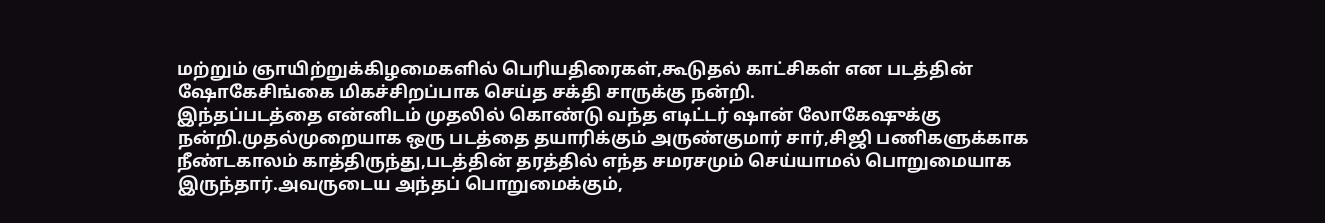மற்றும் ஞாயிற்றுக்கிழமைகளில் பெரியதிரைகள்,கூடுதல் காட்சிகள் என படத்தின் ஷோகேசிங்கை மிகச்சிறப்பாக செய்த சக்தி சாருக்கு நன்றி.
இந்தப்படத்தை என்னிடம் முதலில் கொண்டு வந்த எடிட்டர் ஷான் லோகேஷுக்கு நன்றி.முதல்முறையாக ஒரு படத்தை தயாரிக்கும் அருண்குமார் சார்,சிஜி பணிகளுக்காக நீண்டகாலம் காத்திருந்து,படத்தின் தரத்தில் எந்த சமரசமும் செய்யாமல் பொறுமையாக இருந்தார்.அவருடைய அந்தப் பொறுமைக்கும்,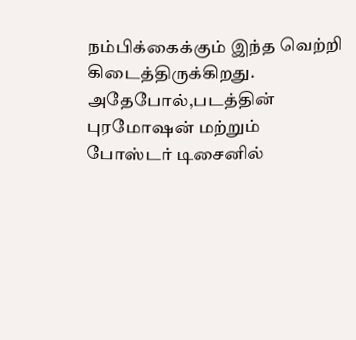நம்பிக்கைக்கும் இந்த வெற்றி கிடைத்திருக்கிறது.
அதேபோல்,படத்தின் புரமோஷன் மற்றும் போஸ்டர் டிசைனில்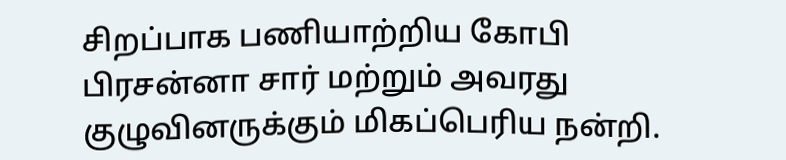சிறப்பாக பணியாற்றிய கோபி பிரசன்னா சார் மற்றும் அவரது குழுவினருக்கும் மிகப்பெரிய நன்றி.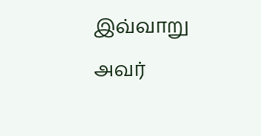இவ்வாறு அவர்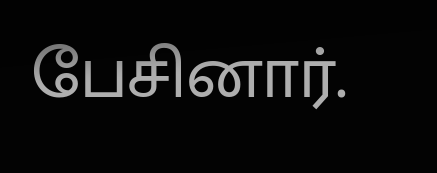பேசினார்.